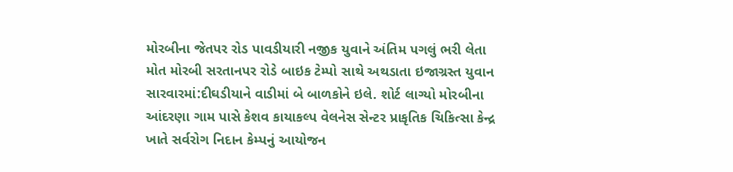મોરબીના જેતપર રોડ પાવડીયારી નજીક યુવાને અંતિમ પગલું ભરી લેતા મોત મોરબી સરતાનપર રોડે બાઇક ટેમ્પો સાથે અથડાતા ઇજાગ્રસ્ત યુવાન સારવારમાં:દીઘડીયાને વાડીમાં બે બાળકોને ઇલે. શોર્ટ લાગ્યો મોરબીના આંદરણા ગામ પાસે કેશવ કાયાકલ્પ વેલનેસ સેન્ટર પ્રાકૃતિક ચિકિત્સા કેન્દ્ર ખાતે સર્વરોગ નિદાન કેમ્પનું આયોજન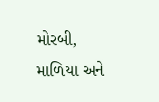મોરબી, માળિયા અને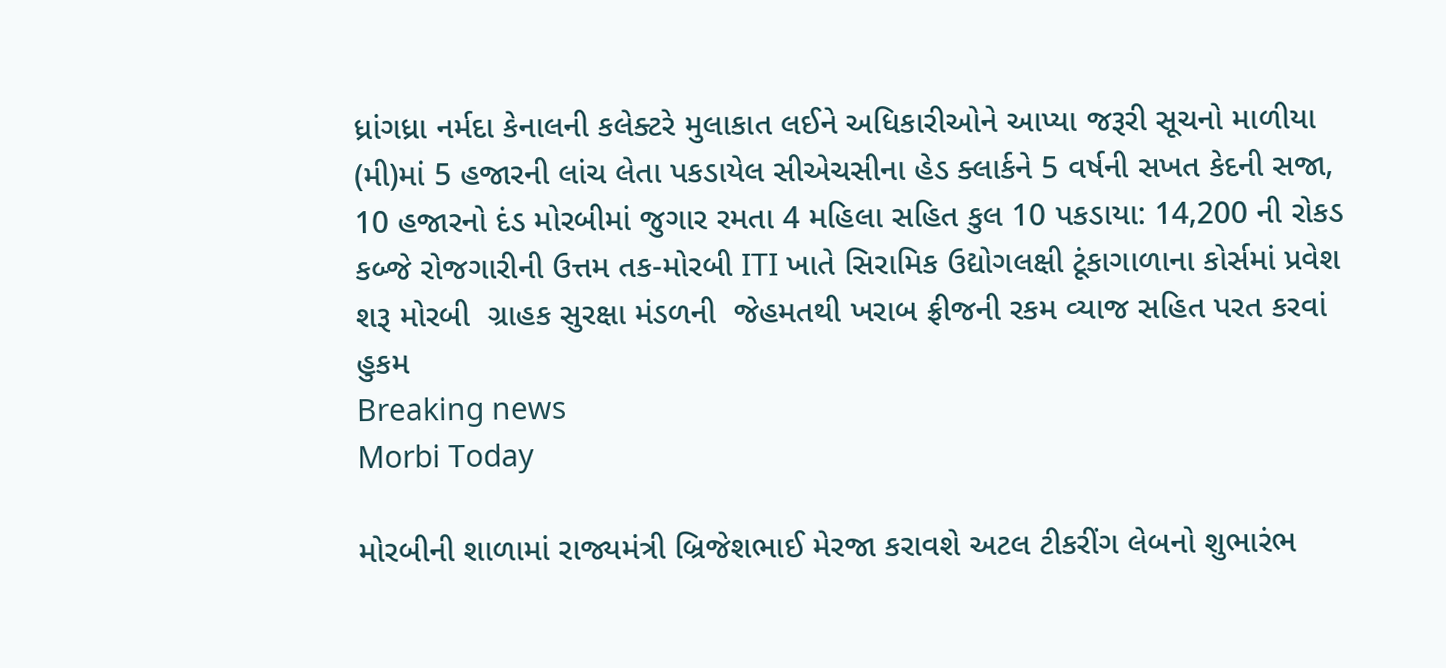ધ્રાંગધ્રા નર્મદા કેનાલની કલેક્ટરે મુલાકાત લઈને અધિકારીઓને આપ્યા જરૂરી સૂચનો માળીયા (મી)માં 5 હજારની લાંચ લેતા પકડાયેલ સીએચસીના હેડ ક્લાર્કને 5 વર્ષની સખત કેદની સજા, 10 હજારનો દંડ મોરબીમાં જુગાર રમતા 4 મહિલા સહિત કુલ 10 પકડાયા: 14,200 ની રોકડ કબ્જે રોજગારીની ઉત્તમ તક-મોરબી ITI ખાતે સિરામિક ઉદ્યોગલક્ષી ટૂંકાગાળાના કોર્સમાં પ્રવેશ શરૂ મોરબી  ગ્રાહક સુરક્ષા મંડળની  જેહમતથી ખરાબ ફ્રીજની રકમ વ્યાજ સહિત પરત કરવાં હુકમ
Breaking news
Morbi Today

મોરબીની શાળામાં રાજ્યમંત્રી બ્રિજેશભાઈ મેરજા કરાવશે અટલ ટીકરીંગ લેબનો શુભારંભ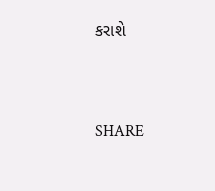કરાશે


SHARE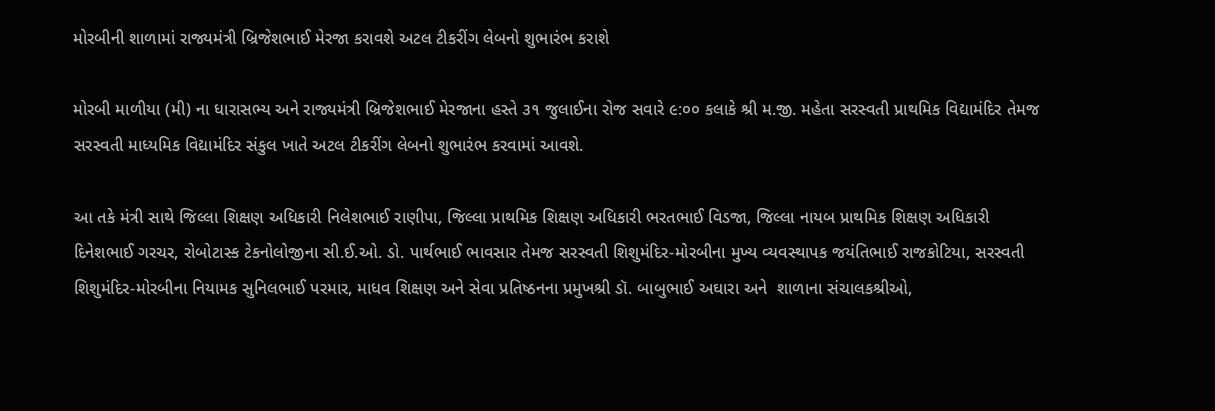મોરબીની શાળામાં રાજ્યમંત્રી બ્રિજેશભાઈ મેરજા કરાવશે અટલ ટીકરીંગ લેબનો શુભારંભ કરાશે

મોરબી માળીયા (મી) ના ધારાસભ્ય અને રાજ્યમંત્રી બ્રિજેશભાઈ મેરજાના હસ્તે ૩૧ જુલાઈના રોજ સવારે ૯:૦૦ કલાકે શ્રી મ.જી. મહેતા સરસ્વતી પ્રાથમિક વિદ્યામંદિર તેમજ સરસ્વતી માધ્યમિક વિદ્યામંદિર સંકુલ ખાતે અટલ ટીકરીંગ લેબનો શુભારંભ કરવામાં આવશે.

આ તકે મંત્રી સાથે જિલ્લા શિક્ષણ અધિકારી નિલેશભાઈ રાણીપા, જિલ્લા પ્રાથમિક શિક્ષણ અધિકારી ભરતભાઈ વિડજા, જિલ્લા નાયબ પ્રાથમિક શિક્ષણ અધિકારી દિનેશભાઈ ગરચર, રોબોટાસ્ક ટેકનોલોજીના સી.ઈ.ઓ. ડો. પાર્થભાઈ ભાવસાર તેમજ સરસ્વતી શિશુમંદિર-મોરબીના મુખ્ય વ્યવસ્થાપક જયંતિભાઈ રાજકોટિયા, સરસ્વતી શિશુમંદિર-મોરબીના નિયામક સુનિલભાઈ પરમાર, માધવ શિક્ષણ અને સેવા પ્રતિષ્ઠનના પ્રમુખશ્રી ડૉ. બાબુભાઈ અઘારા અને  શાળાના સંચાલકશ્રીઓ,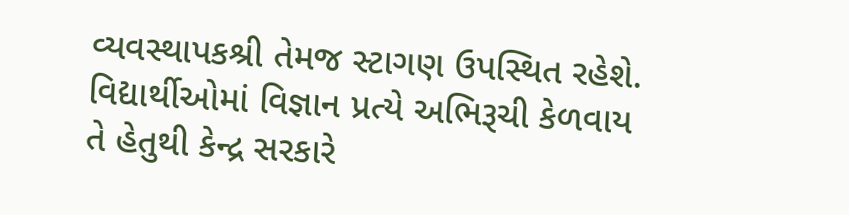વ્યવસ્થાપકશ્રી તેમજ સ્ટાગણ ઉપસ્થિત રહેશે. વિદ્યાર્થીઓમાં વિજ્ઞાન પ્રત્યે અભિરૂચી કેળવાય તે હેતુથી કેન્દ્ર સરકારે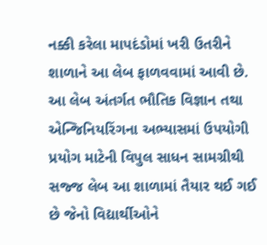નક્કી કરેલા માપદંડોમાં ખરી ઉતરીને શાળાને આ લેબ ફાળવવામાં આવી છે. આ લેબ અંતર્ગત ભૌતિક વિજ્ઞાન તથા એન્જિનિયરિંગના અભ્યાસમાં ઉપયોગી પ્રયોગ માટેની વિપુલ સાધન સામગ્રીથી સજ્જ લેબ આ શાળામાં તૈયાર થઈ ગઈ છે જેનો વિદ્યાર્થીઓને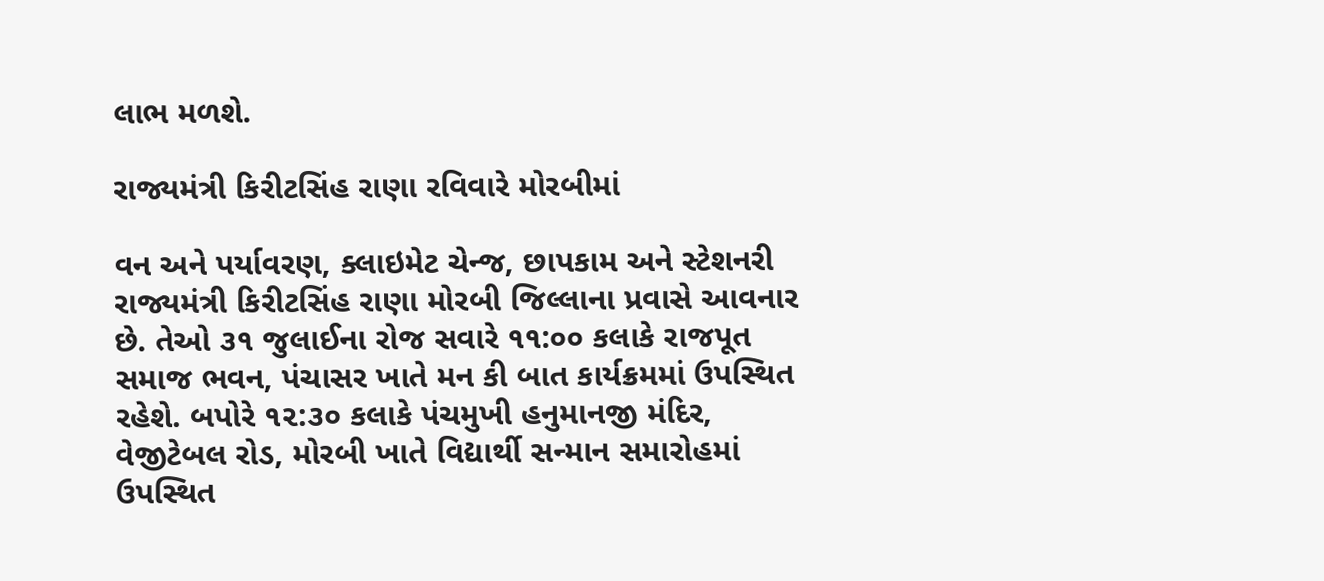લાભ મળશે.

રાજ્યમંત્રી કિરીટસિંહ રાણા રવિવારે મોરબીમાં

વન અને પર્યાવરણ, ક્લાઇમેટ ચેન્જ, છાપકામ અને સ્ટેશનરી રાજ્યમંત્રી કિરીટસિંહ રાણા મોરબી જિલ્લાના પ્રવાસે આવનાર છે. તેઓ ૩૧ જુલાઈના રોજ સવારે ૧૧:૦૦ કલાકે રાજપૂત સમાજ ભવન, પંચાસર ખાતે મન કી બાત કાર્યક્રમમાં ઉપસ્થિત રહેશે. બપોરે ૧૨:૩૦ કલાકે પંચમુખી હનુમાનજી મંદિર, વેજીટેબલ રોડ, મોરબી ખાતે વિદ્યાર્થી સન્માન સમારોહમાં ઉપસ્થિત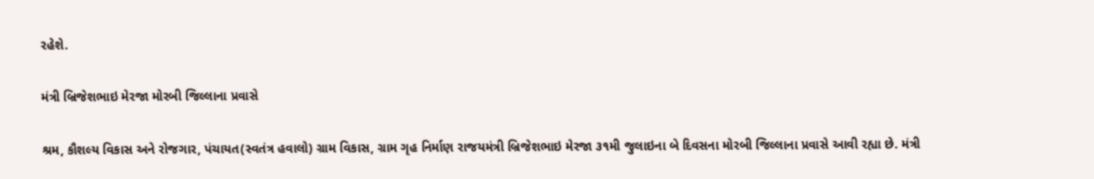રહેશે.

મંત્રી બ્રિજેશભાઇ મેરજા મોરબી જિલ્લાના પ્રવાસે

શ્રમ, કૌશલ્ય વિકાસ અને રોજગાર, પંચાયત(સ્વતંત્ર હવાલો) ગ્રામ વિકાસ, ગ્રામ ગૃહ નિર્માણ રાજયમંત્રી બ્રિજેશભાઇ મેરજા ૩૧મી જુલાઇના બે દિવસના મોરબી જિલ્લાના પ્રવાસે આવી રહ્યા છે. મંત્રી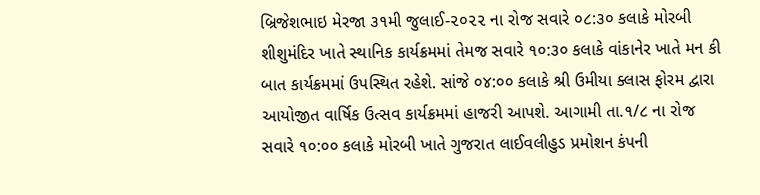બ્રિજેશભાઇ મેરજા ૩૧મી જુલાઈ-૨૦૨૨ ના રોજ સવારે ૦૮:૩૦ કલાકે મોરબી શીશુમંદિર ખાતે સ્થાનિક કાર્યક્રમમાં તેમજ સવારે ૧૦:૩૦ કલાકે વાંકાનેર ખાતે મન કી બાત કાર્યક્રમમાં ઉપસ્થિત રહેશે. સાંજે ૦૪:૦૦ કલાકે શ્રી ઉમીયા ક્લાસ ફોરમ દ્વારા આયોજીત વાર્ષિક ઉત્સવ કાર્યક્રમમાં હાજરી આપશે. આગામી તા.૧/૮ ના રોજ સવારે ૧૦:૦૦ કલાકે મોરબી ખાતે ગુજરાત લાઈવલીહુડ પ્રમોશન કંપની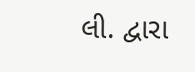લી. દ્વારા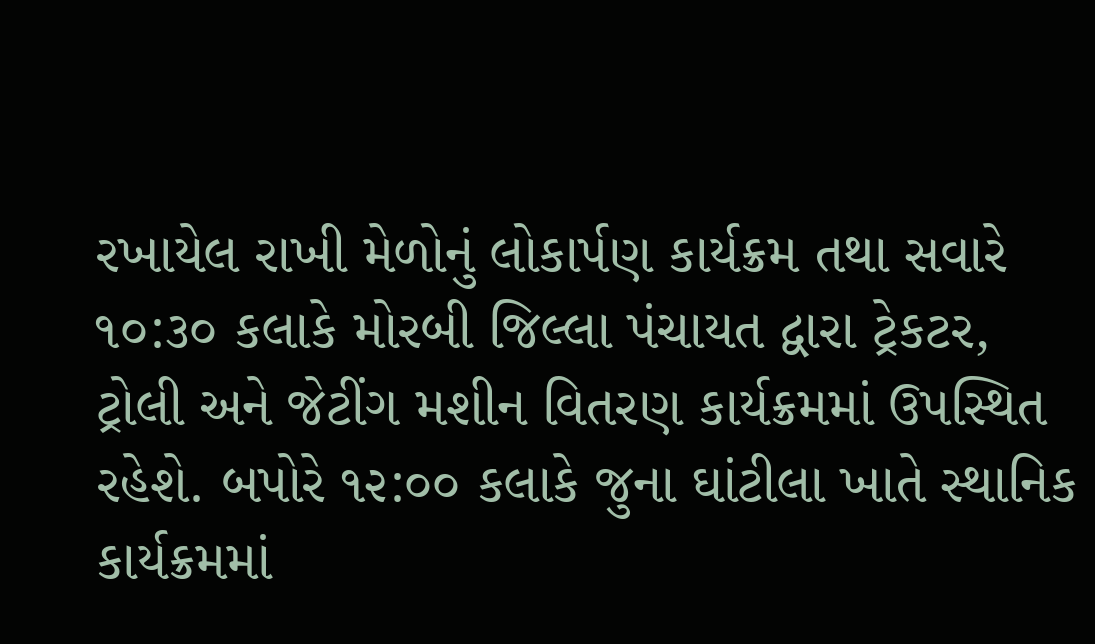રખાયેલ રાખી મેળોનું લોકાર્પણ કાર્યક્રમ તથા સવારે ૧૦:૩૦ કલાકે મોરબી જિલ્લા પંચાયત દ્વારા ટ્રેકટર, ટ્રોલી અને જેટીંગ મશીન વિતરણ કાર્યક્રમમાં ઉપસ્થિત રહેશે. બપોરે ૧૨:૦૦ કલાકે જુના ઘાંટીલા ખાતે સ્થાનિક કાર્યક્રમમાં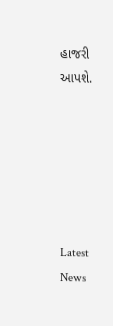હાજરી આપશે.






Latest News